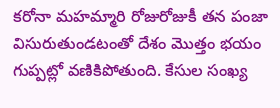కరోనా మహమ్మారి రోజురోజుకీ తన పంజా విసురుతుండటంతో దేశం మొత్తం భయం గుప్పట్లో వణికిపోతుంది. కేసుల సంఖ్య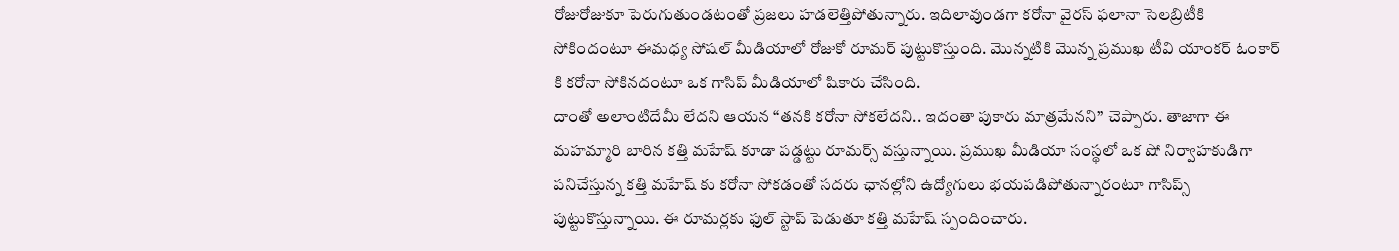రోజురోజుకూ పెరుగుతుండటంతో ప్రజలు హడలెత్తిపోతున్నారు. ఇదిలావుండగా కరోనా వైరస్ ఫలానా సెలబ్రిటీకి సోకిందంటూ ఈమధ్య సోషల్ మీడియాలో రోజుకో రూమర్ పుట్టుకొస్తుంది. మొన్నటికి మొన్న ప్రముఖ టీవి యాంకర్ ఓంకార్ కి కరోనా సోకినదంటూ ఒక గాసిప్ మీడియాలో షికారు చేసింది.
దాంతో అలాంటిదేమీ లేదని ఆయన “తనకి కరోనా సోకలేదని.. ఇదంతా పుకారు మాత్రమేనని” చెప్పారు. తాజాగా ఈ మహమ్మారి బారిన కత్తి మహేష్ కూడా పడ్డట్టు రూమర్స్ వస్తున్నాయి. ప్రముఖ మీడియా సంస్థలో ఒక షో నిర్వాహకుడిగా పనిచేస్తున్న కత్తి మహేష్ కు కరోనా సోకడంతో సదరు ఛానల్లోని ఉద్యోగులు భయపడిపోతున్నారంటూ గాసిప్స్ పుట్టుకొస్తున్నాయి. ఈ రూమర్లకు ఫుల్ స్టాప్ పెడుతూ కత్తి మహేష్ స్పందించారు.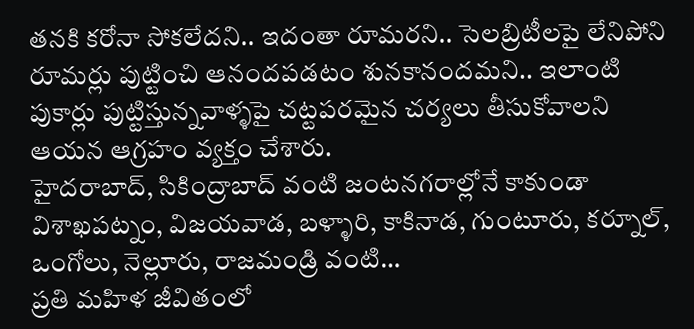తనకి కరోనా సోకలేదని.. ఇదంతా రూమరని.. సెలబ్రిటీలపై లేనిపోని రూమర్లు పుట్టించి ఆనందపడటం శునకానందమని.. ఇలాంటి పుకార్లు పుట్టిస్తున్నవాళ్ళపై చట్టపరమైన చర్యలు తీసుకోవాలని ఆయన ఆగ్రహం వ్యక్తం చేశారు.
హైదరాబాద్, సికింద్రాబాద్ వంటి జంటనగరాల్లోనే కాకుండా విశాఖపట్నం, విజయవాడ, బళ్ళారి, కాకినాడ, గుంటూరు, కర్నూల్, ఒంగోలు, నెల్లూరు, రాజమండ్రి వంటి…
ప్రతి మహిళ జీవితంలో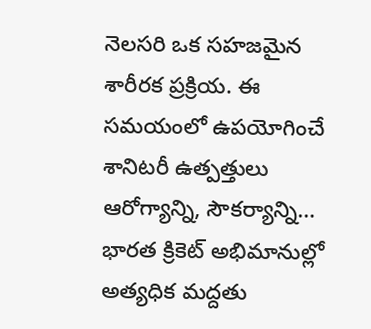నెలసరి ఒక సహజమైన శారీరక ప్రక్రియ. ఈ సమయంలో ఉపయోగించే శానిటరీ ఉత్పత్తులు ఆరోగ్యాన్ని, సౌకర్యాన్ని…
భారత క్రికెట్ అభిమానుల్లో అత్యధిక మద్దతు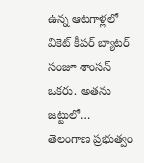ఉన్న ఆటగాళ్లలో వికెట్ కీపర్ బ్యాటర్ సంజూ శాంసన్ ఒకరు. అతను జట్టులో…
తెలంగాణ ప్రభుత్వం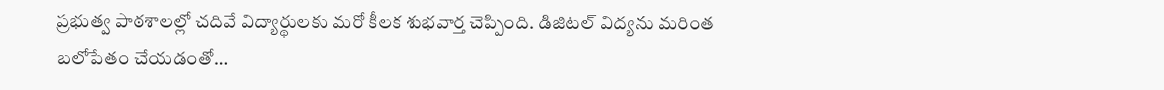ప్రభుత్వ పాఠశాలల్లో చదివే విద్యార్థులకు మరో కీలక శుభవార్త చెప్పింది. డిజిటల్ విద్యను మరింత బలోపేతం చేయడంతో…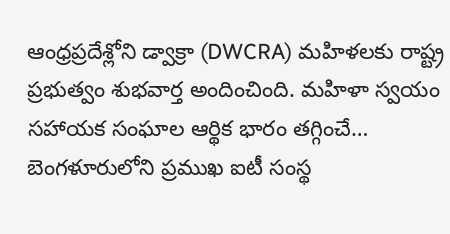ఆంధ్రప్రదేశ్లోని డ్వాక్రా (DWCRA) మహిళలకు రాష్ట్ర ప్రభుత్వం శుభవార్త అందించింది. మహిళా స్వయం సహాయక సంఘాల ఆర్థిక భారం తగ్గించే…
బెంగళూరులోని ప్రముఖ ఐటీ సంస్థ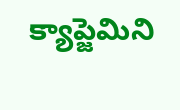క్యాప్జెమిని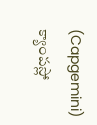(Capgemini) క్యాంపస్లో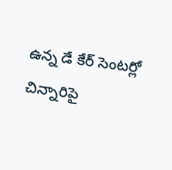ఉన్న డే కేర్ సెంటర్లో చిన్నారిపై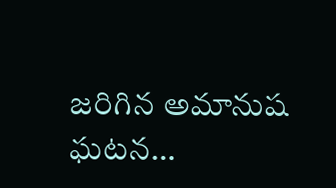జరిగిన అమానుష ఘటన…